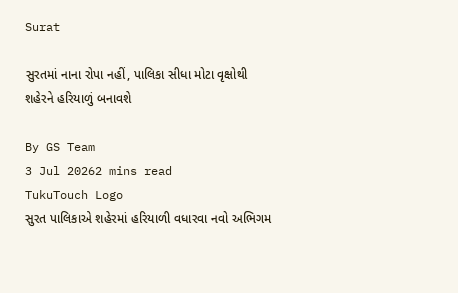Surat

સુરતમાં નાના રોપા નહીં, પાલિકા સીધા મોટા વૃક્ષોથી શહેરને હરિયાળું બનાવશે

By GS Team
3 Jul 20262 mins read
TukuTouch Logo
સુરત પાલિકાએ શહેરમાં હરિયાળી વધારવા નવો અભિગમ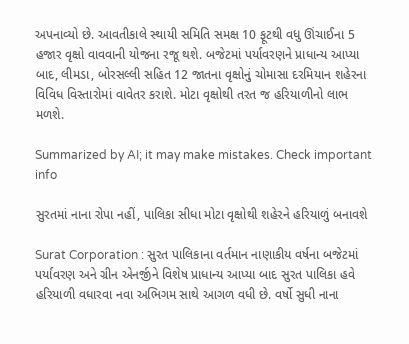અપનાવ્યો છે. આવતીકાલે સ્થાયી સમિતિ સમક્ષ 10 ફૂટથી વધુ ઊંચાઈના 5 હજાર વૃક્ષો વાવવાની યોજના રજૂ થશે. બજેટમાં પર્યાવરણને પ્રાધાન્ય આપ્યા બાદ, લીમડા, બોરસલ્લી સહિત 12 જાતના વૃક્ષોનું ચોમાસા દરમિયાન શહેરના વિવિધ વિસ્તારોમાં વાવેતર કરાશે. મોટા વૃક્ષોથી તરત જ હરિયાળીનો લાભ મળશે.

Summarized by AI; it may make mistakes. Check important info

સુરતમાં નાના રોપા નહીં, પાલિકા સીધા મોટા વૃક્ષોથી શહેરને હરિયાળું બનાવશે

Surat Corporation : સુરત પાલિકાના વર્તમાન નાણાકીય વર્ષના બજેટમાં પર્યાવરણ અને ગ્રીન એનર્જીને વિશેષ પ્રાધાન્ય આપ્યા બાદ સુરત પાલિકા હવે હરિયાળી વધારવા નવા અભિગમ સાથે આગળ વધી છે. વર્ષો સુધી નાના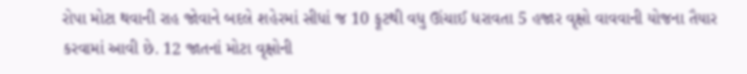રોપા મોટા થવાની રાહ જોવાને બદલે શહેરમાં સીધાં જ 10 ફૂટથી વધુ ઊંચાઈ ધરાવતા 5 હજાર વૃક્ષો વાવવાની યોજના તૈયાર કરવામાં આવી છે. 12 જાતનાં મોટા વૃક્ષોની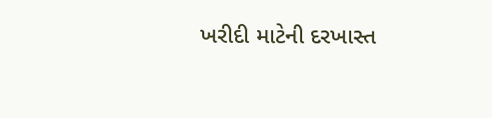ખરીદી માટેની દરખાસ્ત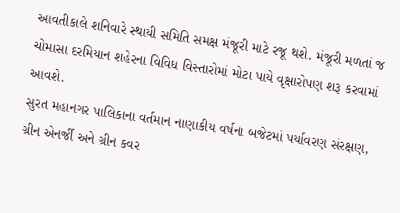આવતીકાલે શનિવારે સ્થાયી સમિતિ સમક્ષ મંજૂરી માટે રજૂ થશે. મંજૂરી મળતાં જ ચોમાસા દરમિયાન શહેરના વિવિધ વિસ્તારોમાં મોટા પાયે વૃક્ષારોપણ શરૂ કરવામાં આવશે.
સુરત મહાનગર પાલિકાના વર્તમાન નાણાકીય વર્ષના બજેટમાં પર્યાવરણ સંરક્ષણ, ગ્રીન એનર્જી અને ગ્રીન કવર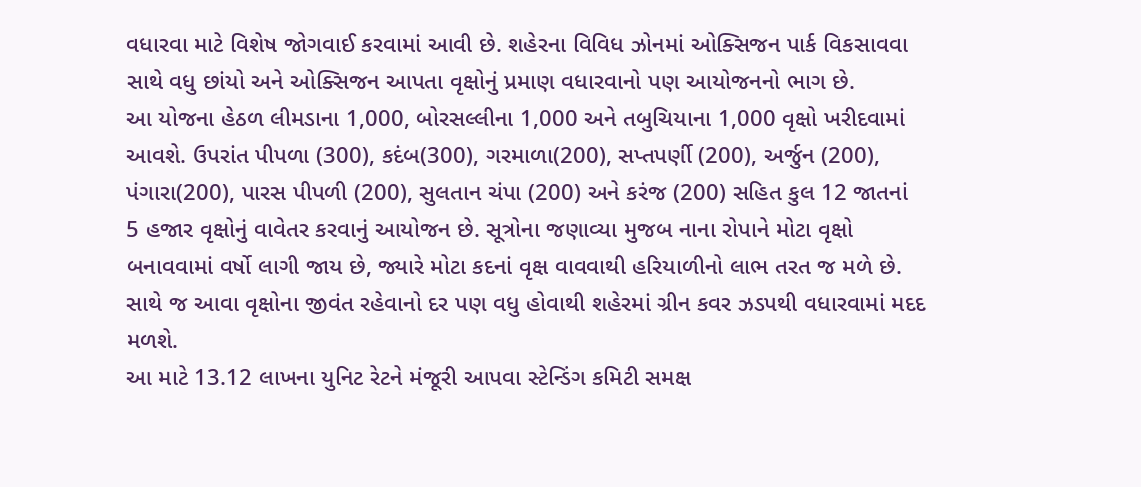વધારવા માટે વિશેષ જોગવાઈ કરવામાં આવી છે. શહેરના વિવિધ ઝોનમાં ઓક્સિજન પાર્ક વિકસાવવા સાથે વધુ છાંયો અને ઓક્સિજન આપતા વૃક્ષોનું પ્રમાણ વધારવાનો પણ આયોજનનો ભાગ છે.
આ યોજના હેઠળ લીમડાના 1,000, બોરસલ્લીના 1,000 અને તબુચિયાના 1,000 વૃક્ષો ખરીદવામાં આવશે. ઉપરાંત પીપળા (300), કદંબ(300), ગરમાળા(200), સપ્તપર્ણી (200), અર્જુન (200), પંગારા(200), પારસ પીપળી (200), સુલતાન ચંપા (200) અને કરંજ (200) સહિત કુલ 12 જાતનાં 5 હજાર વૃક્ષોનું વાવેતર કરવાનું આયોજન છે. સૂત્રોના જણાવ્યા મુજબ નાના રોપાને મોટા વૃક્ષો બનાવવામાં વર્ષો લાગી જાય છે, જ્યારે મોટા કદનાં વૃક્ષ વાવવાથી હરિયાળીનો લાભ તરત જ મળે છે. સાથે જ આવા વૃક્ષોના જીવંત રહેવાનો દર પણ વધુ હોવાથી શહેરમાં ગ્રીન કવર ઝડપથી વધારવામાં મદદ મળશે.
આ માટે 13.12 લાખના યુનિટ રેટને મંજૂરી આપવા સ્ટેન્ડિંગ કમિટી સમક્ષ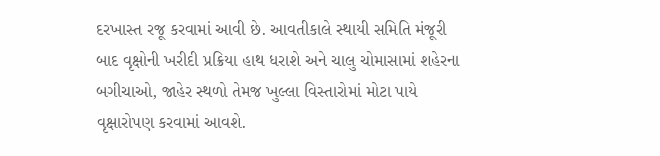દરખાસ્ત રજૂ કરવામાં આવી છે. આવતીકાલે સ્થાયી સમિતિ મંજૂરી બાદ વૃક્ષોની ખરીદી પ્રક્રિયા હાથ ધરાશે અને ચાલુ ચોમાસામાં શહેરના બગીચાઓ, જાહેર સ્થળો તેમજ ખુલ્લા વિસ્તારોમાં મોટા પાયે વૃક્ષારોપણ કરવામાં આવશે.